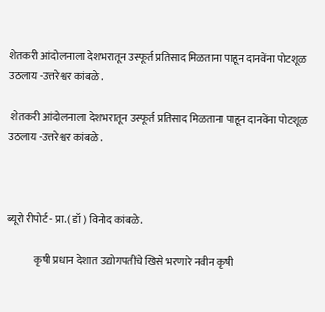शेतकरी आंदोलनाला देशभरातून उस्फूर्त प्रतिसाद मिळताना पाहून दानवेंना पोटशूळ उठलाय -उत्तरेश्वर कांबळे .

 शेतकरी आंदोलनाला देशभरातून उस्फूर्त प्रतिसाद मिळताना पाहून दानवेंना पोटशूळ उठलाय -उत्तरेश्वर कांबळे .



ब्यूरो रीपोर्ट - प्रा.( डॉ ) विनोद कांबळे.

             कृषी प्रधान देशात उद्योगपतींचे खिसे भरणारे नवीन कृषी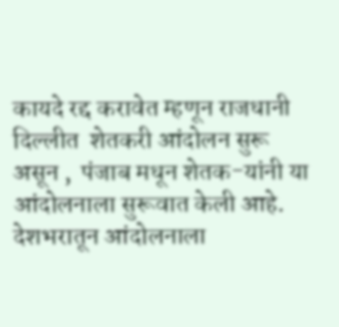कायदे रद्द करावेत म्हणून राजधानी दिल्लीत  शेतकरी आंदोलन सुरू असून ,  पंजाब मधून शेतक-यांनी या आंदोलनाला सुरूवात केली आहे. देशभरातून आंदोलनाला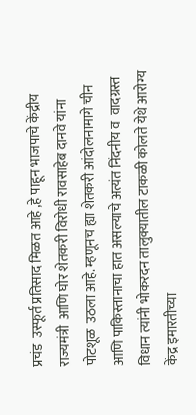प्रचंड  उस्फूर्त प्रतिसाद मिळत आहे ,हे पाहून भाजपाचे केंद्रीय राज्यमंत्री  आणि घोर शेतकरी विरोधी रावसाहेब दानवे यांना पोटशूळ  उठला आहे. म्हणूनच ह्या शेतकरी आंदोलनामागे चीन आणि पाकिस्तानाचा हात असल्याचे अत्यंत निंदनीय व  वादग्रस्त विधान त्यांनी भोकरदन तालुक्यातील टाकळी कोलते येथे आरोग्य केंद्र इमारतीच्या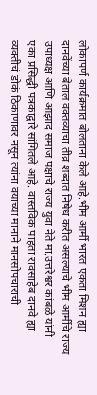लोकापर्ण कार्यक्रमात बोलताना केले आहे.भीम आर्मी भारत एकता मिशन ह्या दानवेंच्या बेताल वक्तव्याचा तीव्र शब्दात निषेध करीत असल्याचे भीम आर्मीचे राज्य उपाध्यक्ष आणि आझाद समाज पक्षाचे राज्य युवा नेते मा.उत्तरेश्वर कांबळे यांनी एका प्रसिद्धी पत्रकाद्वारे सांगितले आहे. वास्तविक पाहता रावसाहेब दानवे ह्या व्यक्तीचं डोकं ठिकाणावर नसून त्यांना वयाच्या मानाने मानसोपचाराची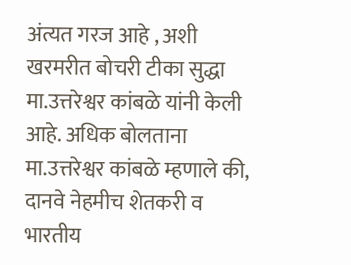अंत्यत गरज आहे , अशी खरमरीत बोचरी टीका सुद्धा मा.उत्तरेश्वर कांबळे यांनी केली आहे. अधिक बोलताना मा.उत्तरेश्वर कांबळे म्हणाले की, दानवे नेहमीच शेतकरी व भारतीय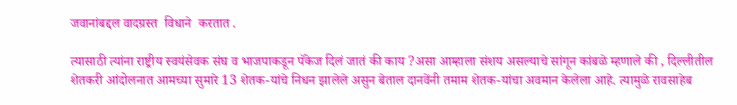जवानांबद्दल वादग्रस्त  विधाने  करतात .

त्यासाठी त्यांना राष्ट्रीय स्वयंसेवक संघ व भाजपाकडून पॅकेज दिलं जातं की काय ?असा आम्हाला संशय असल्याचे सांगून कांबळे म्हणाले की , दिल्लीतील शेतकरी आंदोलनात आमच्या सुमारे 13 शेतक-यांचे निधन झालेले असुन बेताल दानवेंनी तमाम शेतक-यांचा अवमान केलेला आहे. त्यामुळे रावसाहेब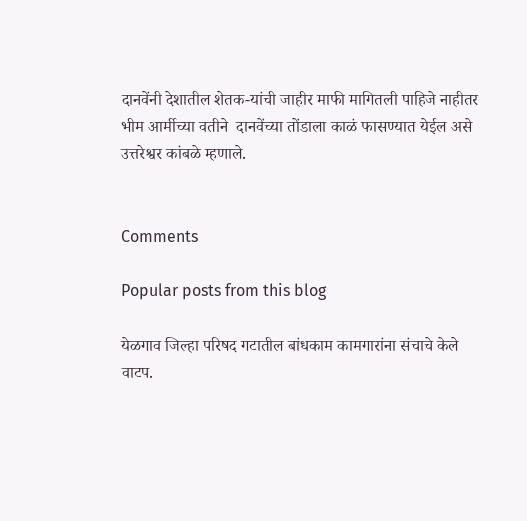दानवेंनी देशातील शेतक-यांची जाहीर माफी मागितली पाहिजे नाहीतर भीम आर्मीच्या वतीने  दानवेंच्या तोंडाला काळं फासण्यात येईल असे उत्तरेश्वर कांबळे म्हणाले.


Comments

Popular posts from this blog

येळगाव जिल्हा परिषद गटातील बांधकाम कामगारांना संचाचे केले वाटप.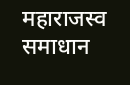महाराजस्व समाधान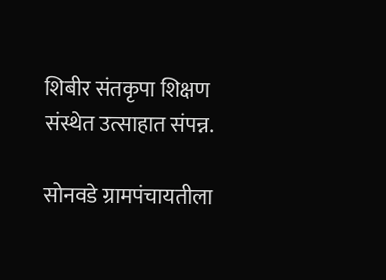शिबीर संतकृपा शिक्षण संस्थेत उत्साहात संपन्न.

सोनवडे ग्रामपंचायतीला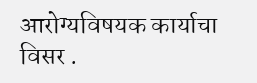आरोग्यविषयक कार्याचा विसर .